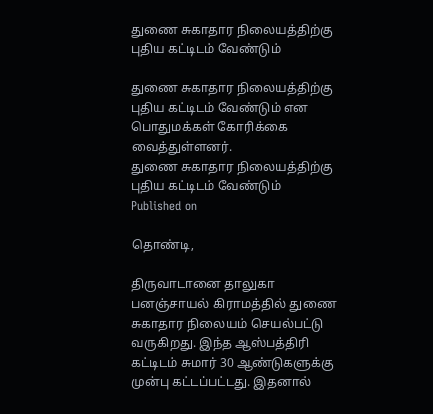துணை சுகாதார நிலையத்திற்கு புதிய கட்டிடம் வேண்டும்

துணை சுகாதார நிலையத்திற்கு புதிய கட்டிடம் வேண்டும் என பொதுமக்கள் கோரிக்கை வைத்துள்ளனர்.
துணை சுகாதார நிலையத்திற்கு புதிய கட்டிடம் வேண்டும்
Published on

தொண்டி,

திருவாடானை தாலுகா பனஞ்சாயல் கிராமத்தில் துணை சுகாதார நிலையம் செயல்பட்டு வருகிறது. இந்த ஆஸ்பத்திரி கட்டிடம் சுமார் 30 ஆண்டுகளுக்கு முன்பு கட்டப்பட்டது. இதனால்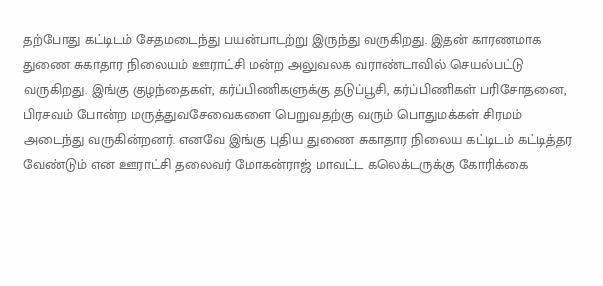தற்போது கட்டிடம் சேதமடைந்து பயன்பாடற்று இருந்து வருகிறது. இதன் காரணமாக துணை சுகாதார நிலையம் ஊராட்சி மன்ற அலுவலக வராண்டாவில் செயல்பட்டு வருகிறது. இங்கு குழந்தைகள், கர்ப்பிணிகளுக்கு தடுப்பூசி, கர்ப்பிணிகள் பரிசோதனை, பிரசவம் போன்ற மருத்துவசேவைகளை பெறுவதற்கு வரும் பொதுமக்கள் சிரமம் அடைந்து வருகின்றனர். எனவே இங்கு புதிய துணை சுகாதார நிலைய கட்டிடம் கட்டித்தர வேண்டும் என ஊராட்சி தலைவர் மோகன்ராஜ் மாவட்ட கலெக்டருக்கு கோரிக்கை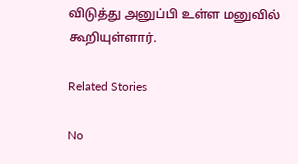விடுத்து அனுப்பி உள்ள மனுவில் கூறியுள்ளார்.

Related Stories

No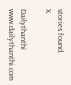stories found.
X

Dailythanthi
www.dailythanthi.com